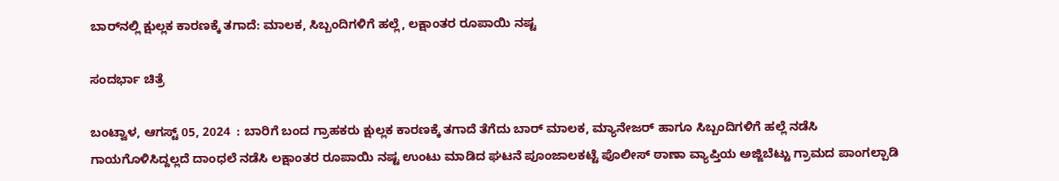ಬಾರ್‌ನಲ್ಲಿ ಕ್ಷುಲ್ಲಕ ಕಾರಣಕ್ಕೆ ತಗಾದೆ: ಮಾಲಕ, ಸಿಬ್ಬಂದಿಗಳಿಗೆ ಹಲ್ಲೆ, ಲಕ್ಷಾಂತರ ರೂಪಾಯಿ ನಷ್ಟ

ಸಂದರ್ಭಾ ಚಿತ್ರೆ

ಬಂಟ್ವಾಳ, ಆಗಸ್ಟ್ 05, 2024  : ಬಾರಿಗೆ ಬಂದ ಗ್ರಾಹಕರು ಕ್ಷುಲ್ಲಕ ಕಾರಣಕ್ಕೆ ತಗಾದೆ ತೆಗೆದು ಬಾರ್ ಮಾಲಕ, ಮ್ಯಾನೇಜರ್ ಹಾಗೂ ಸಿಬ್ಬಂದಿಗಳಿಗೆ ಹಲ್ಲೆ ನಡೆಸಿ ಗಾಯಗೊಳಿಸಿದ್ದಲ್ಲದೆ ದಾಂಧಲೆ ನಡೆಸಿ ಲಕ್ಷಾಂತರ ರೂಪಾಯಿ ನಷ್ಟ ಉಂಟು ಮಾಡಿದ ಘಟನೆ ಪೂಂಜಾಲಕಟ್ಟೆ ಪೊಲೀಸ್ ಠಾಣಾ ವ್ಯಾಪ್ತಿಯ ಅಜ್ಜಿಬೆಟ್ಟು ಗ್ರಾಮದ ಪಾಂಗಲ್ಪಾಡಿ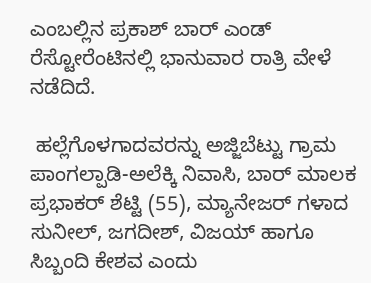ಎಂಬಲ್ಲಿನ ಪ್ರಕಾಶ್ ಬಾರ್ ಎಂಡ್ ರೆಸ್ಟೋರೆಂಟಿನಲ್ಲಿ ಭಾನುವಾರ ರಾತ್ರಿ ವೇಳೆ ನಡೆದಿದೆ.

 ಹಲ್ಲೆಗೊಳಗಾದವರನ್ನು ಅಜ್ಜಿಬೆಟ್ಟು ಗ್ರಾಮ ಪಾಂಗಲ್ಪಾಡಿ-ಅಲೆಕ್ಕಿ ನಿವಾಸಿ, ಬಾರ್ ಮಾಲಕ ಪ್ರಭಾಕರ್ ಶೆಟ್ಟಿ (55), ಮ್ಯಾನೇಜರ್ ಗಳಾದ ಸುನೀಲ್, ಜಗದೀಶ್, ವಿಜಯ್ ಹಾಗೂ ಸಿಬ್ಬಂದಿ ಕೇಶವ ಎಂದು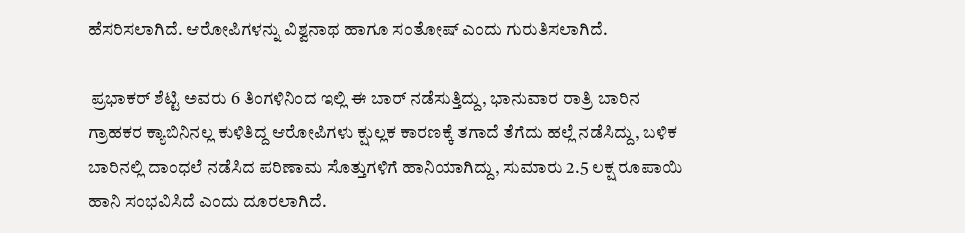ಹೆಸರಿಸಲಾಗಿದೆ. ಆರೋಪಿಗಳನ್ನು ವಿಶ್ವನಾಥ ಹಾಗೂ ಸಂತೋಷ್ ಎಂದು ಗುರುತಿಸಲಾಗಿದೆ.

 ಪ್ರಭಾಕರ್ ಶೆಟ್ಟಿ ಅವರು 6 ತಿಂಗಳಿನಿಂದ ಇಲ್ಲಿ ಈ ಬಾರ್ ನಡೆಸುತ್ತಿದ್ದು, ಭಾನುವಾರ ರಾತ್ರಿ ಬಾರಿನ ಗ್ರಾಹಕರ ಕ್ಯಾಬಿನಿನಲ್ಲ ಕುಳಿತಿದ್ದ ಆರೋಪಿಗಳು ಕ್ಷುಲ್ಲಕ ಕಾರಣಕ್ಕೆ ತಗಾದೆ ತೆಗೆದು ಹಲ್ಲೆ ನಡೆಸಿದ್ದು, ಬಳಿಕ ಬಾರಿನಲ್ಲಿ ದಾಂಧಲೆ ನಡೆಸಿದ ಪರಿಣಾಮ ಸೊತ್ತುಗಳಿಗೆ ಹಾನಿಯಾಗಿದ್ದು, ಸುಮಾರು 2.5 ಲಕ್ಷ ರೂಪಾಯಿ ಹಾನಿ ಸಂಭವಿಸಿದೆ ಎಂದು ದೂರಲಾಗಿದೆ.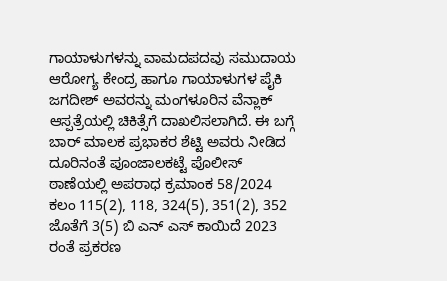ಗಾಯಾಳುಗಳನ್ನು ವಾಮದಪದವು ಸಮುದಾಯ ಆರೋಗ್ಯ ಕೇಂದ್ರ ಹಾಗೂ ಗಾಯಾಳುಗಳ ಪೈಕಿ ಜಗದೀಶ್ ಅವರನ್ನು ಮಂಗಳೂರಿನ ವೆನ್ಲಾಕ್ ಆಸ್ಪತ್ರೆಯಲ್ಲಿ ಚಿಕಿತ್ಸೆಗೆ ದಾಖಲಿಸಲಾಗಿದೆ. ಈ ಬಗ್ಗೆ ಬಾರ್ ಮಾಲಕ ಪ್ರಭಾಕರ ಶೆಟ್ಟಿ ಅವರು ನೀಡಿದ ದೂರಿನಂತೆ ಪೂಂಜಾಲಕಟ್ಟೆ ಪೊಲೀಸ್ ಠಾಣೆಯಲ್ಲಿ ಅಪರಾಧ ಕ್ರಮಾಂಕ 58/2024 ಕಲಂ 115(2), 118, 324(5), 351(2), 352 ಜೊತೆಗೆ 3(5) ಬಿ ಎನ್ ಎಸ್ ಕಾಯಿದೆ 2023 ರಂತೆ ಪ್ರಕರಣ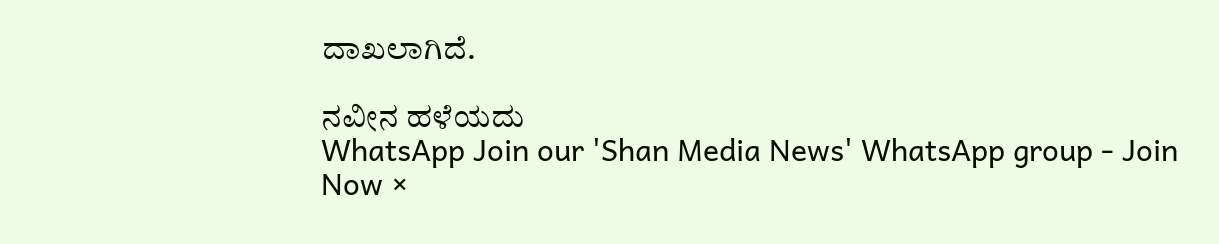ದಾಖಲಾಗಿದೆ.

ನವೀನ ಹಳೆಯದು
WhatsApp Join our 'Shan Media News' WhatsApp group - Join Now ×